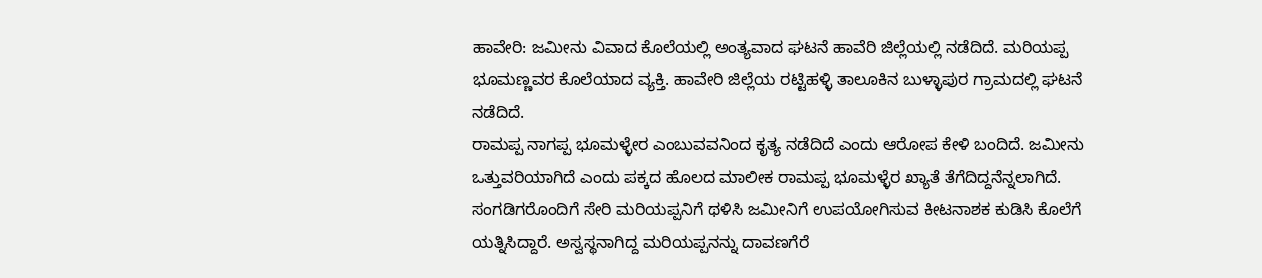ಹಾವೇರಿ: ಜಮೀನು ವಿವಾದ ಕೊಲೆಯಲ್ಲಿ ಅಂತ್ಯವಾದ ಘಟನೆ ಹಾವೆರಿ ಜಿಲ್ಲೆಯಲ್ಲಿ ನಡೆದಿದೆ. ಮರಿಯಪ್ಪ ಭೂಮಣ್ಣವರ ಕೊಲೆಯಾದ ವ್ಯಕ್ತಿ. ಹಾವೇರಿ ಜಿಲ್ಲೆಯ ರಟ್ಟಿಹಳ್ಳಿ ತಾಲೂಕಿನ ಬುಳ್ಳಾಪುರ ಗ್ರಾಮದಲ್ಲಿ ಘಟನೆ ನಡೆದಿದೆ.
ರಾಮಪ್ಪ ನಾಗಪ್ಪ ಭೂಮಳ್ಳೇರ ಎಂಬುವವನಿಂದ ಕೃತ್ಯ ನಡೆದಿದೆ ಎಂದು ಆರೋಪ ಕೇಳಿ ಬಂದಿದೆ. ಜಮೀನು ಒತ್ತುವರಿಯಾಗಿದೆ ಎಂದು ಪಕ್ಕದ ಹೊಲದ ಮಾಲೀಕ ರಾಮಪ್ಪ ಭೂಮಳ್ಳೆರ ಖ್ಯಾತೆ ತೆಗೆದಿದ್ದನೆನ್ನಲಾಗಿದೆ. ಸಂಗಡಿಗರೊಂದಿಗೆ ಸೇರಿ ಮರಿಯಪ್ಪನಿಗೆ ಥಳಿಸಿ ಜಮೀನಿಗೆ ಉಪಯೋಗಿಸುವ ಕೀಟನಾಶಕ ಕುಡಿಸಿ ಕೊಲೆಗೆ ಯತ್ನಿಸಿದ್ದಾರೆ. ಅಸ್ವಸ್ಥನಾಗಿದ್ದ ಮರಿಯಪ್ಪನನ್ನು ದಾವಣಗೆರೆ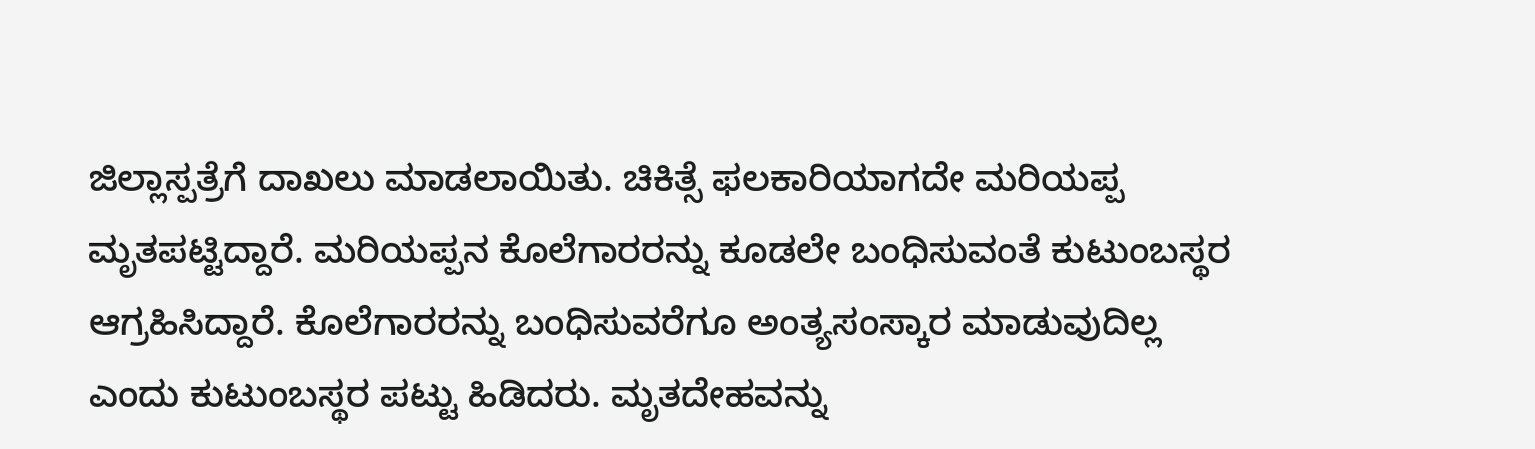ಜಿಲ್ಲಾಸ್ಪತ್ರೆಗೆ ದಾಖಲು ಮಾಡಲಾಯಿತು. ಚಿಕಿತ್ಸೆ ಫಲಕಾರಿಯಾಗದೇ ಮರಿಯಪ್ಪ ಮೃತಪಟ್ಟಿದ್ದಾರೆ. ಮರಿಯಪ್ಪನ ಕೊಲೆಗಾರರನ್ನು ಕೂಡಲೇ ಬಂಧಿಸುವಂತೆ ಕುಟುಂಬಸ್ಥರ ಆಗ್ರಹಿಸಿದ್ದಾರೆ. ಕೊಲೆಗಾರರನ್ನು ಬಂಧಿಸುವರೆಗೂ ಅಂತ್ಯಸಂಸ್ಕಾರ ಮಾಡುವುದಿಲ್ಲ ಎಂದು ಕುಟುಂಬಸ್ಥರ ಪಟ್ಟು ಹಿಡಿದರು. ಮೃತದೇಹವನ್ನು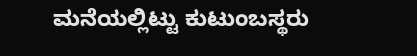ಮನೆಯಲ್ಲಿಟ್ಟು ಕುಟುಂಬಸ್ಥರು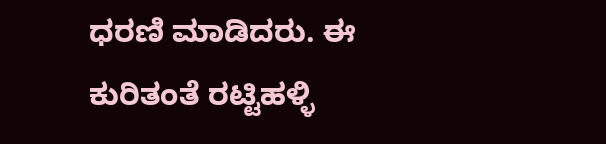ಧರಣಿ ಮಾಡಿದರು. ಈ ಕುರಿತಂತೆ ರಟ್ಟಿಹಳ್ಳಿ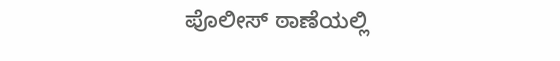ಪೊಲೀಸ್ ಠಾಣೆಯಲ್ಲಿ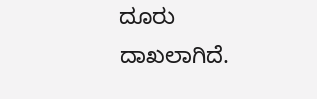ದೂರು ದಾಖಲಾಗಿದೆ.